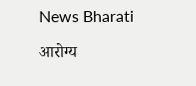News Bharati

आरोग्य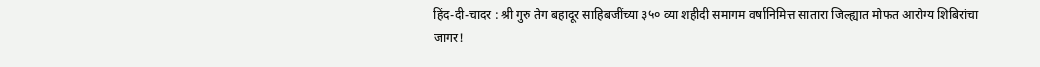हिंद-दी-चादर : श्री गुरु तेग बहादूर साहिबजींच्या ३५० व्या शहीदी समागम वर्षानिमित्त सातारा जिल्ह्यात मोफत आरोग्य शिबिरांचा जागर!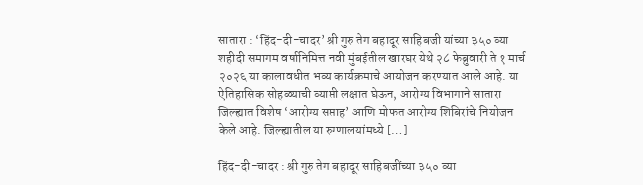सातारा : ‘हिंद-दी-चादर’ श्री गुरु तेग बहादूर साहिबजी यांच्या ३५० व्या शहीदी समागम वर्षानिमित्त नवी मुंबईतील खारघर येथे २८ फेब्रुवारी ते १ मार्च २०२६ या कालावधीत भव्य कार्यक्रमाचे आयोजन करण्यात आले आहे. या ऐतिहासिक सोहळ्याची व्याप्ती लक्षात घेऊन, आरोग्य विभागाने सातारा जिल्ह्यात विशेष ‘आरोग्य सप्ताह’ आणि मोफत आरोग्य शिबिरांचे नियोजन केले आहे. जिल्ह्यातील या रुग्णालयांमध्ये […]

हिंद-दी-चादर : श्री गुरु तेग बहादूर साहिबजींच्या ३५० व्या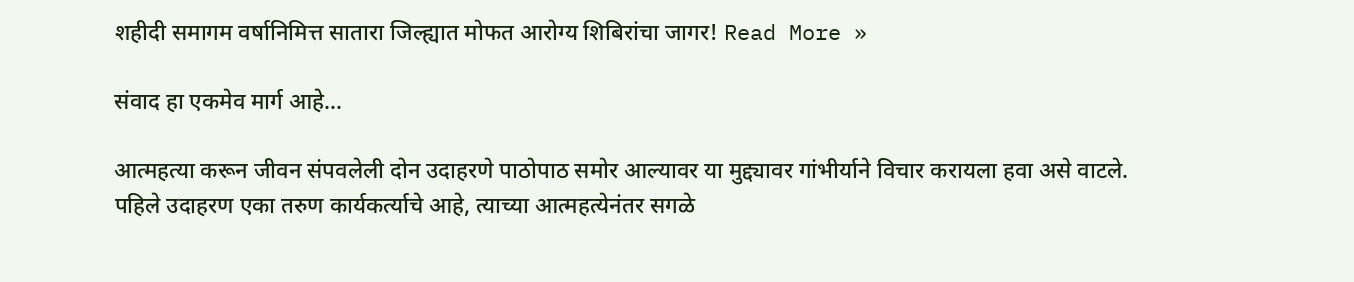शहीदी समागम वर्षानिमित्त सातारा जिल्ह्यात मोफत आरोग्य शिबिरांचा जागर! Read More »

संवाद हा एकमेव मार्ग आहे…

आत्महत्या करून जीवन संपवलेली दोन उदाहरणे पाठोपाठ समोर आल्यावर या मुद्द्यावर गांभीर्याने विचार करायला हवा असे वाटले. पहिले उदाहरण एका तरुण कार्यकर्त्याचे आहे, त्याच्या आत्महत्येनंतर सगळे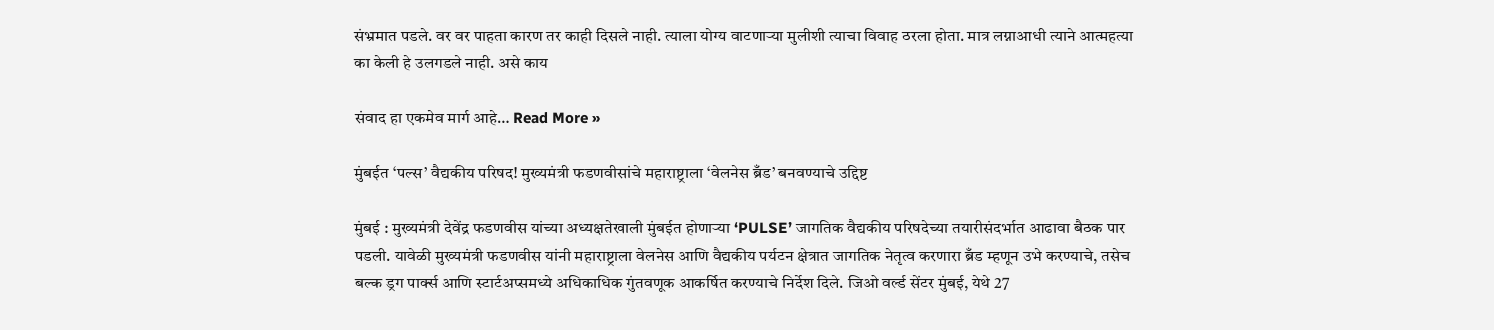संभ्रमात पडले. वर वर पाहता कारण तर काही दिसले नाही. त्याला योग्य वाटणार्‍या मुलीशी त्याचा विवाह ठरला होता. मात्र लग्नाआधी त्याने आत्महत्या का केली हे उलगडले नाही. असे काय

संवाद हा एकमेव मार्ग आहे… Read More »

मुंबईत ‘पल्स’ वैद्यकीय परिषद! मुख्यमंत्री फडणवीसांचे महाराष्ट्राला ‘वेलनेस ब्रँड’ बनवण्याचे उद्दिष्ट

मुंबई : मुख्यमंत्री देवेंद्र फडणवीस यांच्या अध्यक्षतेखाली मुंबईत होणाऱ्या ‘PULSE’ जागतिक वैद्यकीय परिषदेच्या तयारीसंदर्भात आढावा बैठक पार पडली. यावेळी मुख्यमंत्री फडणवीस यांनी महाराष्ट्राला वेलनेस आणि वैद्यकीय पर्यटन क्षेत्रात जागतिक नेतृत्व करणारा ब्रँड म्हणून उभे करण्याचे, तसेच बल्क ड्रग पार्क्स आणि स्टार्टअप्समध्ये अधिकाधिक गुंतवणूक आकर्षित करण्याचे निर्देश दिले. जिओ वर्ल्ड सेंटर मुंबई, येथे 27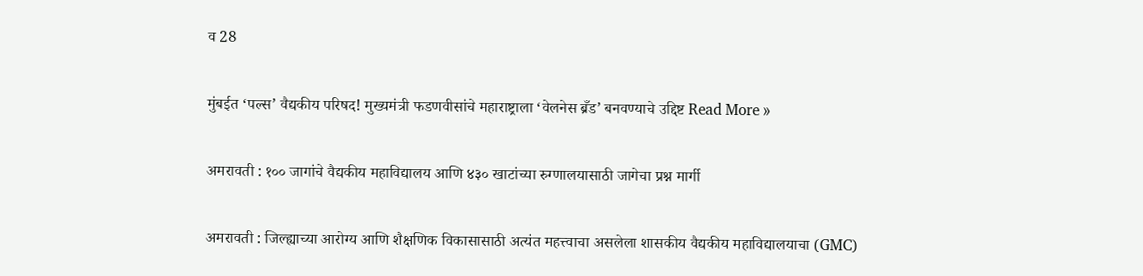व 28

मुंबईत ‘पल्स’ वैद्यकीय परिषद! मुख्यमंत्री फडणवीसांचे महाराष्ट्राला ‘वेलनेस ब्रँड’ बनवण्याचे उद्दिष्ट Read More »

अमरावती : १०० जागांचे वैद्यकीय महाविद्यालय आणि ४३० खाटांच्या रुग्णालयासाठी जागेचा प्रश्न मार्गी

अमरावती : जिल्ह्याच्या आरोग्य आणि शैक्षणिक विकासासाठी अत्यंत महत्त्वाचा असलेला शासकीय वैद्यकीय महाविद्यालयाचा (GMC)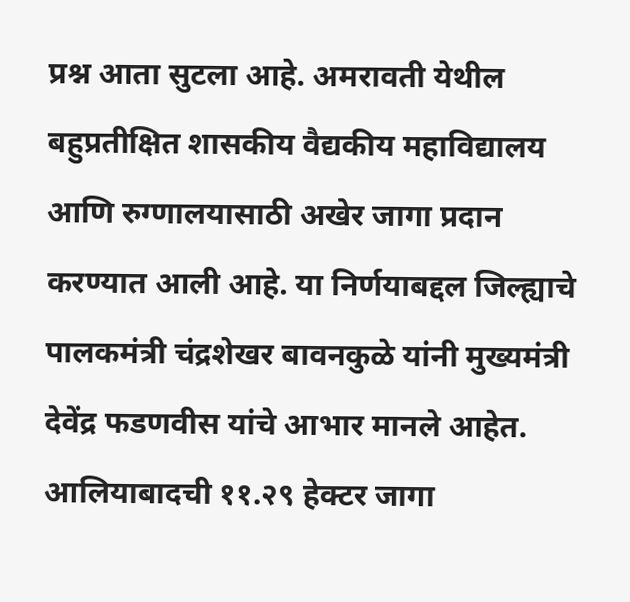प्रश्न आता सुटला आहे. अमरावती येथील बहुप्रतीक्षित शासकीय वैद्यकीय महाविद्यालय आणि रुग्णालयासाठी अखेर जागा प्रदान करण्यात आली आहे. या निर्णयाबद्दल जिल्ह्याचे पालकमंत्री चंद्रशेखर बावनकुळे यांनी मुख्यमंत्री देवेंद्र फडणवीस यांचे आभार मानले आहेत. आलियाबादची ११.२९ हेक्टर जागा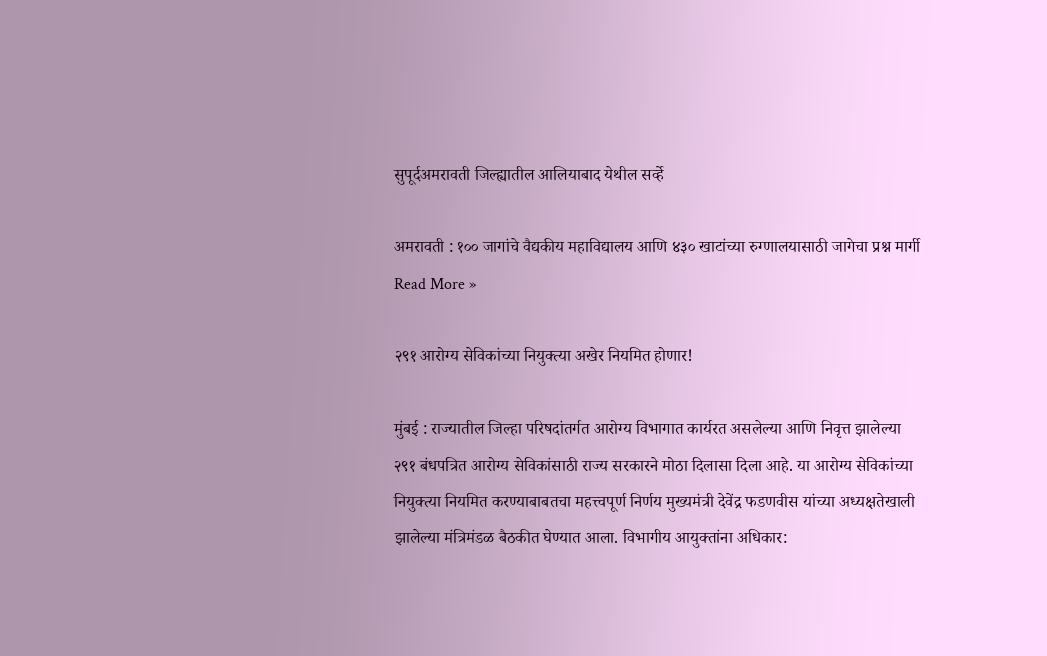सुपूर्दअमरावती जिल्ह्यातील आलियाबाद येथील सर्व्हे

अमरावती : १०० जागांचे वैद्यकीय महाविद्यालय आणि ४३० खाटांच्या रुग्णालयासाठी जागेचा प्रश्न मार्गी Read More »

२९१ आरोग्य सेविकांच्या नियुक्त्या अखेर नियमित होणार!

मुंबई : राज्यातील जिल्हा परिषदांतर्गत आरोग्य विभागात कार्यरत असलेल्या आणि निवृत्त झालेल्या २९१ बंधपत्रित आरोग्य सेविकांसाठी राज्य सरकारने मोठा दिलासा दिला आहे. या आरोग्य सेविकांच्या नियुक्त्या नियमित करण्याबाबतचा महत्त्वपूर्ण निर्णय मुख्यमंत्री देवेंद्र फडणवीस यांच्या अध्यक्षतेखाली झालेल्या मंत्रिमंडळ बैठकीत घेण्यात आला. विभागीय आयुक्तांना अधिकार: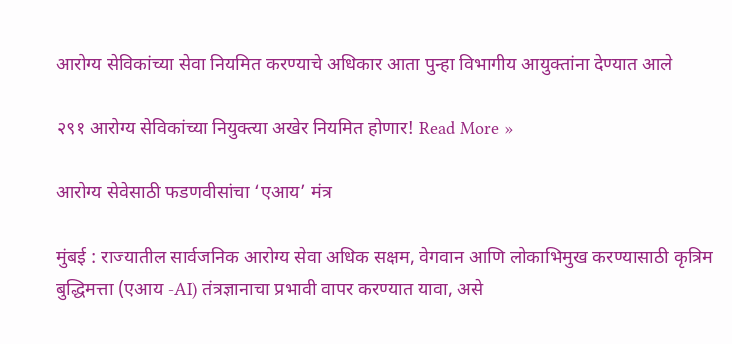आरोग्य सेविकांच्या सेवा नियमित करण्याचे अधिकार आता पुन्हा विभागीय आयुक्तांना देण्यात आले

२९१ आरोग्य सेविकांच्या नियुक्त्या अखेर नियमित होणार! Read More »

आरोग्य सेवेसाठी फडणवीसांचा ‘एआय’ मंत्र

मुंबई : राज्यातील सार्वजनिक आरोग्य सेवा अधिक सक्षम, वेगवान आणि लोकाभिमुख करण्यासाठी कृत्रिम बुद्धिमत्ता (एआय -AI) तंत्रज्ञानाचा प्रभावी वापर करण्यात यावा, असे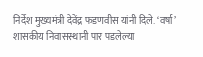निर्देश मुख्यमंत्री देवेंद्र फडणवीस यांनी दिले. ‘वर्षा’ शासकीय निवासस्थानी पार पडलेल्या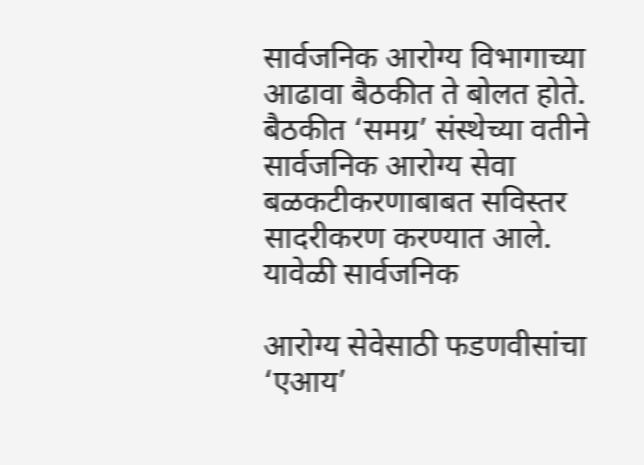सार्वजनिक आरोग्य विभागाच्या आढावा बैठकीत ते बोलत होते. बैठकीत ‘समग्र’ संस्थेच्या वतीने सार्वजनिक आरोग्य सेवा बळकटीकरणाबाबत सविस्तर सादरीकरण करण्यात आले. यावेळी सार्वजनिक

आरोग्य सेवेसाठी फडणवीसांचा ‘एआय’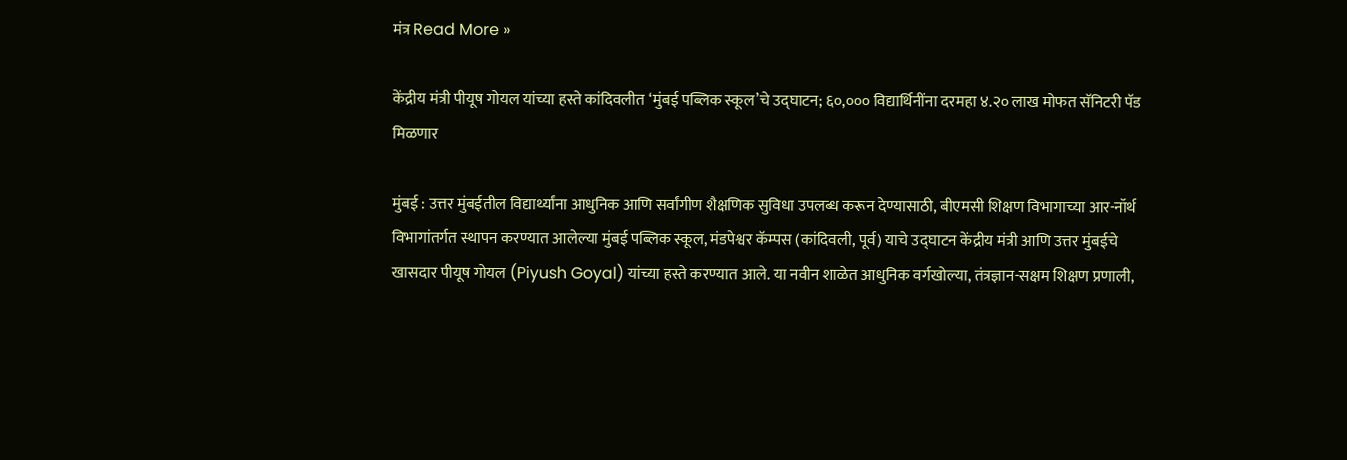मंत्र Read More »

केंद्रीय मंत्री पीयूष गोयल यांच्या हस्ते कांदिवलीत ‘मुंबई पब्लिक स्कूल’चे उद्घाटन; ६०,००० विद्यार्थिनींना दरमहा ४.२० लाख मोफत सॅनिटरी पॅड मिळणार

मुंबई : उत्तर मुंबईतील विद्यार्थ्यांना आधुनिक आणि सर्वांगीण शैक्षणिक सुविधा उपलब्ध करून देण्यासाठी, बीएमसी शिक्षण विभागाच्या आर-नॉर्थ विभागांतर्गत स्थापन करण्यात आलेल्या मुंबई पब्लिक स्कूल, मंडपेश्वर कॅम्पस (कांदिवली, पूर्व) याचे उद्घाटन केंद्रीय मंत्री आणि उत्तर मुंबईचे खासदार पीयूष गोयल (Piyush Goyal) यांच्या हस्ते करण्यात आले. या नवीन शाळेत आधुनिक वर्गखोल्या, तंत्रज्ञान-सक्षम शिक्षण प्रणाली,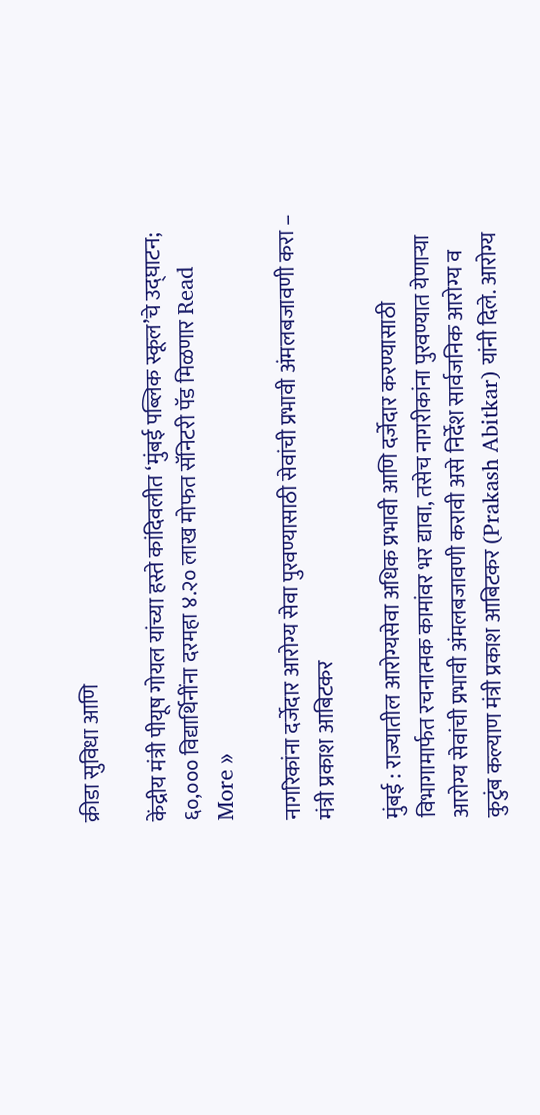क्रीडा सुविधा आणि

केंद्रीय मंत्री पीयूष गोयल यांच्या हस्ते कांदिवलीत ‘मुंबई पब्लिक स्कूल’चे उद्घाटन; ६०,००० विद्यार्थिनींना दरमहा ४.२० लाख मोफत सॅनिटरी पॅड मिळणार Read More »

नागरिकांना दर्जेदार आरोग्य सेवा पुरवण्यासाठी सेवांची प्रभावी अंमलबजावणी करा – मंत्री प्रकाश आबिटकर

मुंबई : राज्यातील आरोग्यसेवा अधिक प्रभावी आणि दर्जेदार करण्यासाठी विभागामार्फत रचनात्मक कामांवर भर द्यावा, तसेच नागरीकांना पुरवण्यात येणाऱ्या आरोग्य सेवांची प्रभावी अंमलबजावणी करावी असे निर्देश सार्वजनिक आरोग्य व कुटुंब कल्याण मंत्री प्रकाश आबिटकर (Prakash Abitkar) यांनी दिले. आरोग्य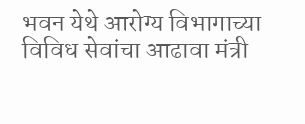भवन येथे आरोग्य विभागाच्या विविध सेवांचा आढावा मंत्री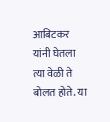आबिटकर यांनी घेतला त्या वेळी ते बोलत होते. या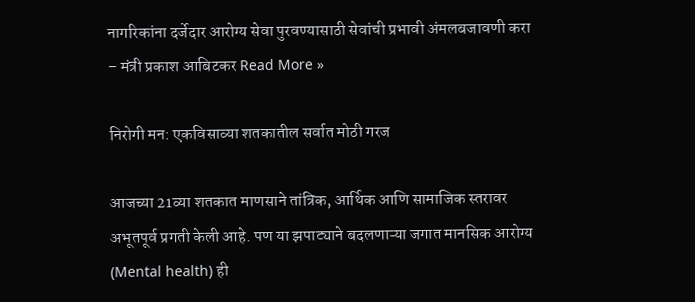नागरिकांना दर्जेदार आरोग्य सेवा पुरवण्यासाठी सेवांची प्रभावी अंमलबजावणी करा – मंत्री प्रकाश आबिटकर Read More »

निरोगी मन: एकविसाव्या शतकातील सर्वात मोठी गरज

आजच्या 21व्या शतकात माणसाने तांत्रिक, आर्थिक आणि सामाजिक स्तरावर अभूतपूर्व प्रगती केली आहे. पण या झपाट्याने बदलणाऱ्या जगात मानसिक आरोग्य (Mental health) ही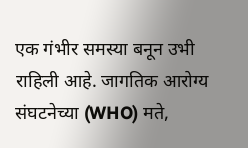एक गंभीर समस्या बनून उभी राहिली आहे. जागतिक आरोग्य संघटनेच्या (WHO) मते,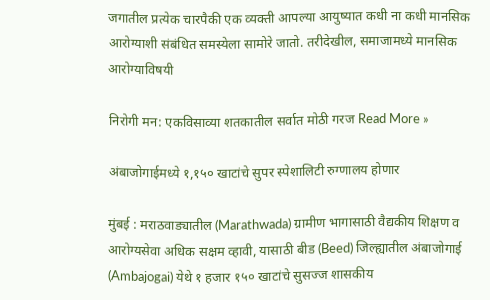जगातील प्रत्येक चारपैकी एक व्यक्ती आपल्या आयुष्यात कधी ना कधी मानसिक आरोग्याशी संबंधित समस्येला सामोरे जातो. तरीदेखील, समाजामध्ये मानसिक आरोग्याविषयी

निरोगी मन: एकविसाव्या शतकातील सर्वात मोठी गरज Read More »

अंबाजोगाईमध्ये १,१५० खाटांचे सुपर स्पेशालिटी रुग्णालय होणार

मुंबई : मराठवाड्यातील (Marathwada) ग्रामीण भागासाठी वैद्यकीय शिक्षण व आरोग्यसेवा अधिक सक्षम व्हावी, यासाठी बीड (Beed) जिल्ह्यातील अंबाजोगाई (Ambajogai) येथे १ हजार १५० खाटांचे सुसज्ज शासकीय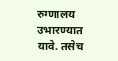रुग्णालय उभारण्यात यावे. तसेच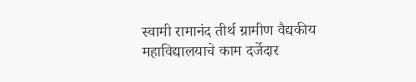स्वामी रामानंद तीर्थ ग्रामीण वैद्यकीय महाविद्यालयाचे काम दर्जेदार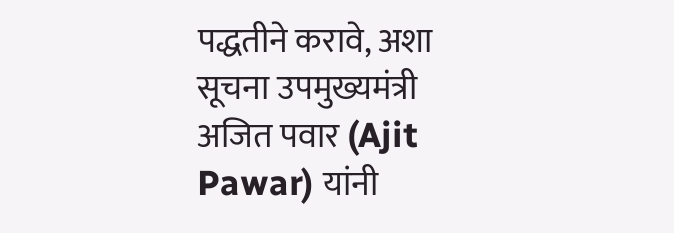पद्धतीने करावे, अशा सूचना उपमुख्यमंत्री अजित पवार (Ajit Pawar) यांनी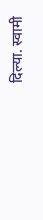दिल्या. स्वामी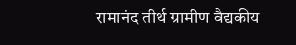रामानंद तीर्थ ग्रामीण वैद्यकीय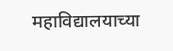महाविद्यालयाच्या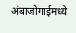अंबाजोगाईमध्ये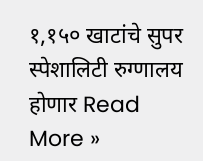१,१५० खाटांचे सुपर स्पेशालिटी रुग्णालय होणार Read More »